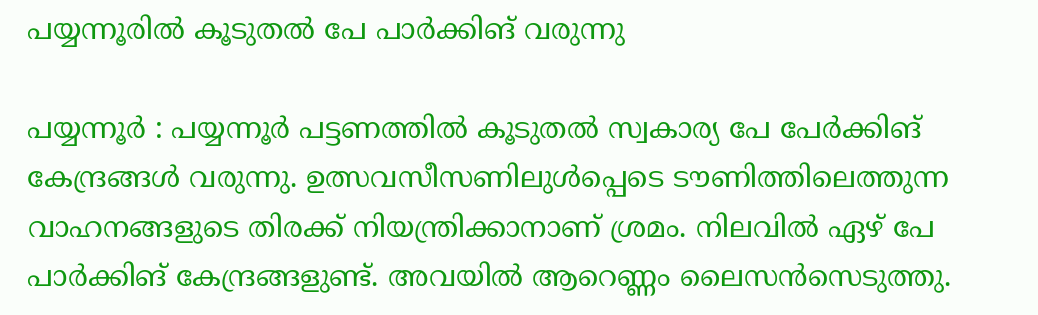പയ്യന്നൂരിൽ കൂടുതൽ പേ പാർക്കിങ് വരുന്നു

പയ്യന്നൂർ : പയ്യന്നൂർ പട്ടണത്തിൽ കൂടുതൽ സ്വകാര്യ പേ പേർക്കിങ് കേന്ദ്രങ്ങൾ വരുന്നു. ഉത്സവസീസണിലുൾപ്പെടെ ടൗണിത്തിലെത്തുന്ന വാഹനങ്ങളുടെ തിരക്ക് നിയന്ത്രിക്കാനാണ് ശ്രമം. നിലവിൽ ഏഴ് പേ പാർക്കിങ് കേന്ദ്രങ്ങളുണ്ട്. അവയിൽ ആറെണ്ണം ലൈസൻസെടുത്തു.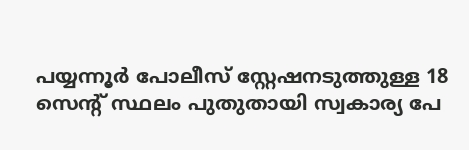പയ്യന്നൂർ പോലീസ് സ്റ്റേഷനടുത്തുള്ള 18 സെന്റ് സ്ഥലം പുതുതായി സ്വകാര്യ പേ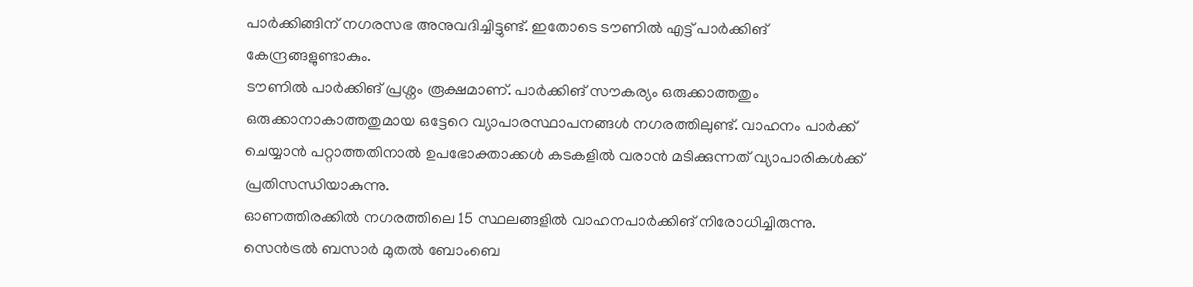പാർക്കിങ്ങിന് നഗരസഭ അനുവദിച്ചിട്ടുണ്ട്. ഇതോടെ ടൗണിൽ എട്ട് പാർക്കിങ് കേന്ദ്രങ്ങളുണ്ടാകും.
ടൗണിൽ പാർക്കിങ് പ്രശ്നം രൂക്ഷമാണ്. പാർക്കിങ് സൗകര്യം ഒരുക്കാത്തതും ഒരുക്കാനാകാത്തതുമായ ഒട്ടേറെ വ്യാപാരസ്ഥാപനങ്ങൾ നഗരത്തിലുണ്ട്. വാഹനം പാർക്ക് ചെയ്യാൻ പറ്റാത്തതിനാൽ ഉപഭോക്താക്കൾ കടകളിൽ വരാൻ മടിക്കുന്നത് വ്യാപാരികൾക്ക് പ്രതിസന്ധിയാകുന്നു.
ഓണത്തിരക്കിൽ നഗരത്തിലെ 15 സ്ഥലങ്ങളിൽ വാഹനപാർക്കിങ് നിരോധിച്ചിരുന്നു. സെൻട്രൽ ബസാർ മുതൽ ബോംബെ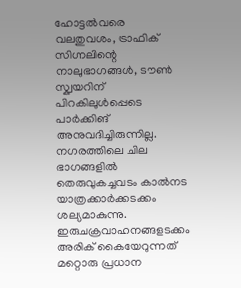ഹോട്ടൽവരെ വലതുവശം, ട്രാഫിക് സിഗ്നലിന്റെ നാലുഭാഗങ്ങൾ, ടൗൺ സ്ക്വയറിന് പിറകിലുൾപ്പെടെ പാർക്കിങ് അനുവദിച്ചിരുന്നില്ല.
നഗരത്തിലെ ചില ഭാഗങ്ങളിൽ തെരുവുകച്ചവടം കാൽനട യാത്രക്കാർക്കടക്കം ശല്യമാകുന്നു. ഇരുചക്രവാഹനങ്ങളടക്കം അരിക് കൈയേറുന്നത് മറ്റൊരു പ്രധാന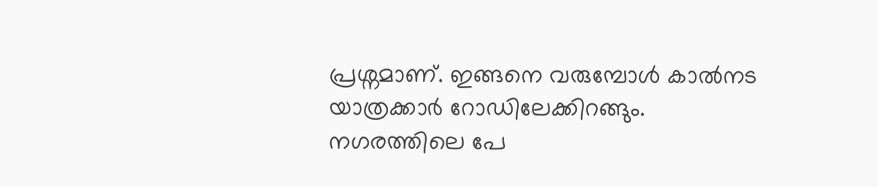പ്രശ്നമാണ്. ഇങ്ങനെ വരുമ്പോൾ കാൽനട യാത്രക്കാർ റോഡിലേക്കിറങ്ങും.
നഗരത്തിലെ പേ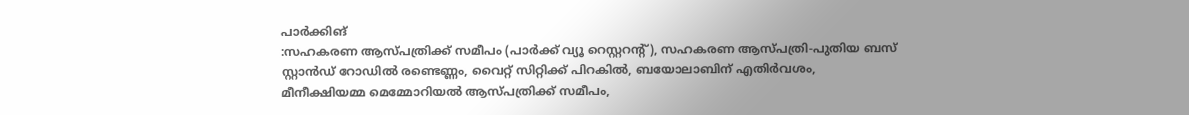പാർക്കിങ്
:സഹകരണ ആസ്പത്രിക്ക് സമീപം (പാർക്ക് വ്യൂ റെസ്റ്ററന്റ്), സഹകരണ ആസ്പത്രി-പുതിയ ബസ് സ്റ്റാൻഡ് റോഡിൽ രണ്ടെണ്ണം, വൈറ്റ് സിറ്റിക്ക് പിറകിൽ, ബയോലാബിന് എതിർവശം, മീനീക്ഷിയമ്മ മെമ്മോറിയൽ ആസ്പത്രിക്ക് സമീപം,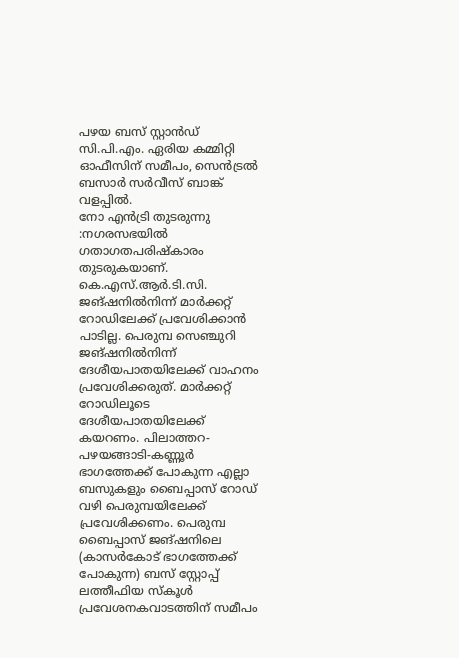പഴയ ബസ് സ്റ്റാൻഡ് സി.പി.എം. ഏരിയ കമ്മിറ്റി ഓഫീസിന് സമീപം, സെൻട്രൽ ബസാർ സർവീസ് ബാങ്ക് വളപ്പിൽ.
നോ എൻട്രി തുടരുന്നു
:നഗരസഭയിൽ ഗതാഗതപരിഷ്കാരം തുടരുകയാണ്. കെ.എസ്.ആർ.ടി.സി. ജങ്ഷനിൽനിന്ന് മാർക്കറ്റ് റോഡിലേക്ക് പ്രവേശിക്കാൻ പാടില്ല. പെരുമ്പ സെഞ്ചുറി ജങ്ഷനിൽനിന്ന് ദേശീയപാതയിലേക്ക് വാഹനം പ്രവേശിക്കരുത്. മാർക്കറ്റ് റോഡിലൂടെ ദേശീയപാതയിലേക്ക് കയറണം. പിലാത്തറ-പഴയങ്ങാടി-കണ്ണൂർ ഭാഗത്തേക്ക് പോകുന്ന എല്ലാ ബസുകളും ബൈപ്പാസ് റോഡ് വഴി പെരുമ്പയിലേക്ക് പ്രവേശിക്കണം. പെരുമ്പ ബൈപ്പാസ് ജങ്ഷനിലെ (കാസർകോട് ഭാഗത്തേക്ക് പോകുന്ന) ബസ് സ്റ്റോപ്പ് ലത്തീഫിയ സ്കൂൾ പ്രവേശനകവാടത്തിന് സമീപം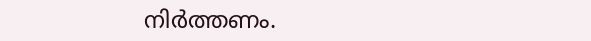നിർത്തണം.